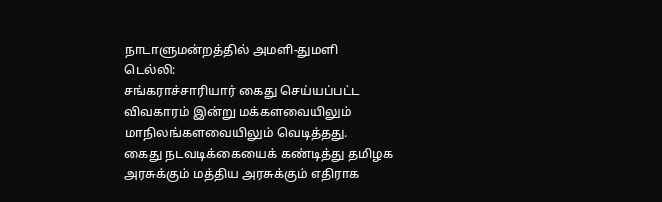நாடாளுமன்றத்தில் அமளி-துமளி
டெல்லி:
சங்கராச்சாரியார் கைது செய்யப்பட்ட விவகாரம் இன்று மக்களவையிலும் மாநிலங்களவையிலும் வெடித்தது.
கைது நடவடிக்கையைக் கண்டித்து தமிழக அரசுக்கும் மத்திய அரசுக்கும் எதிராக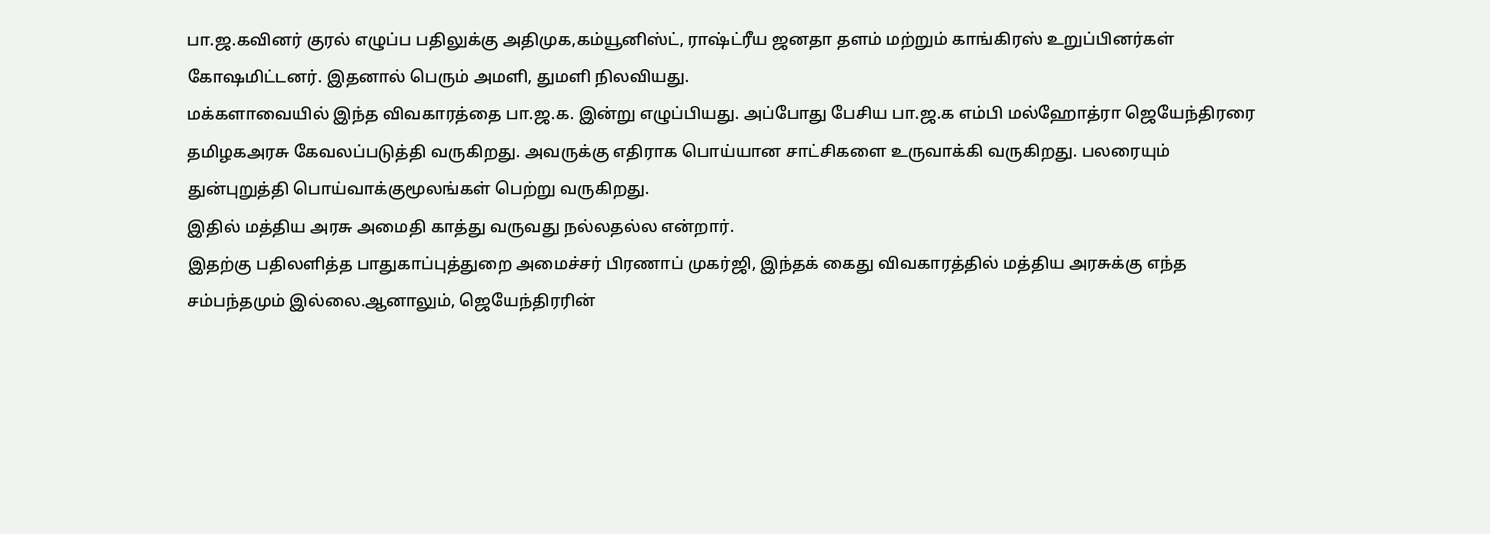பா.ஜ.கவினர் குரல் எழுப்ப பதிலுக்கு அதிமுக,கம்யூனிஸ்ட், ராஷ்ட்ரீய ஜனதா தளம் மற்றும் காங்கிரஸ் உறுப்பினர்கள் கோஷமிட்டனர். இதனால் பெரும் அமளி, துமளி நிலவியது.
மக்களாவையில் இந்த விவகாரத்தை பா.ஜ.க. இன்று எழுப்பியது. அப்போது பேசிய பா.ஜ.க எம்பி மல்ஹோத்ரா ஜெயேந்திரரை தமிழகஅரசு கேவலப்படுத்தி வருகிறது. அவருக்கு எதிராக பொய்யான சாட்சிகளை உருவாக்கி வருகிறது. பலரையும் துன்புறுத்தி பொய்வாக்குமூலங்கள் பெற்று வருகிறது.
இதில் மத்திய அரசு அமைதி காத்து வருவது நல்லதல்ல என்றார்.
இதற்கு பதிலளித்த பாதுகாப்புத்துறை அமைச்சர் பிரணாப் முகர்ஜி, இந்தக் கைது விவகாரத்தில் மத்திய அரசுக்கு எந்த சம்பந்தமும் இல்லை.ஆனாலும், ஜெயேந்திரரின்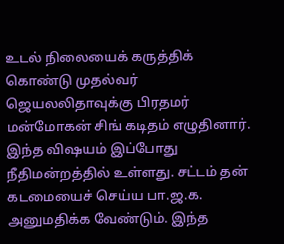உடல் நிலையைக் கருத்திக் கொண்டு முதல்வர் ஜெயலலிதாவுக்கு பிரதமர் மன்மோகன் சிங் கடிதம் எழுதினார்.
இந்த விஷயம் இப்போது நீதிமன்றத்தில் உள்ளது. சட்டம் தன் கடமையைச் செய்ய பா.ஜ.க. அனுமதிக்க வேண்டும். இந்த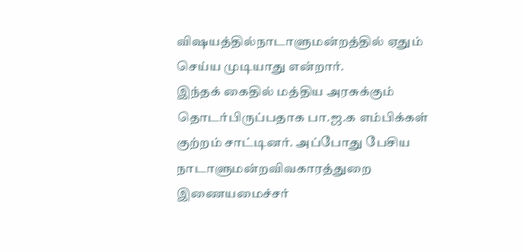விஷயத்தில்நாடாளுமன்றத்தில் ஏதும் செய்ய முடியாது என்றார்.
இந்தக் கைதில் மத்திய அரசுக்கும் தொடர்பிருப்பதாக பா.ஜ.க எம்பிக்கள் குற்றம் சாட்டினர். அப்போது பேசிய நாடாளுமன்றவிவகாரத்துறை இணையமைச்சர்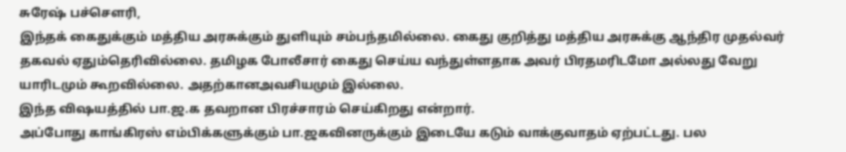சுரேஷ் பச்செளரி,
இந்தக் கைதுக்கும் மத்திய அரசுக்கும் துளியும் சம்பந்தமில்லை. கைது குறித்து மத்திய அரசுக்கு ஆந்திர முதல்வர் தகவல் ஏதும்தெரிவில்லை. தமிழக போலீசார் கைது செய்ய வந்துள்ளதாக அவர் பிரதமரிடமோ அல்லது வேறு யாரிடமும் கூறவில்லை. அதற்கானஅவசியமும் இல்லை.
இந்த விஷயத்தில் பா.ஜ.க தவறான பிரச்சாரம் செய்கிறது என்றார்.
அப்போது காங்கிரஸ் எம்பிக்களுக்கும் பா.ஜகவினருக்கும் இடையே கடும் வாக்குவாதம் ஏற்பட்டது. பல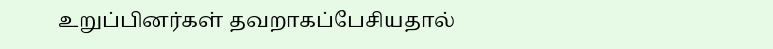உறுப்பினர்கள் தவறாகப்பேசியதால்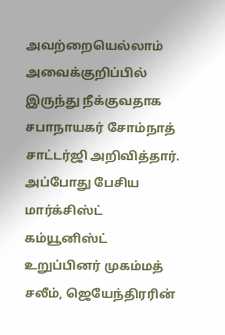அவற்றையெல்லாம் அவைக்குறிப்பில் இருந்து நீக்குவதாக சபாநாயகர் சோம்நாத் சாட்டர்ஜி அறிவித்தார்.
அப்போது பேசிய மார்க்சிஸ்ட் கம்யூனிஸ்ட் உறுப்பினர் முகம்மத் சலீம், ஜெயேந்திரரின்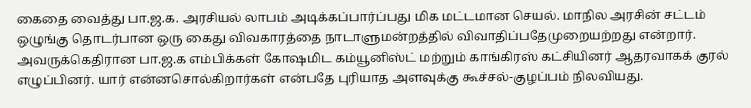கைதை வைத்து பா.ஜ.க. அரசியல் லாபம் அடிக்கப்பார்ப்பது மிக மட்டமான செயல். மாநில அரசின் சட்டம் ஒழுங்கு தொடர்பான ஒரு கைது விவகாரத்தை நாடாளுமன்றத்தில் விவாதிப்பதேமுறையற்றது என்றார்.
அவருக்கெதிரான பா.ஜ.க எம்பிக்கள் கோஷமிட கம்யூனிஸ்ட் மற்றும் காங்கிரஸ் கட்சியினர் ஆதரவாகக் குரல் எழுப்பினர். யார் என்னசொல்கிறார்கள் என்பதே புரியாத அளவுக்கு கூச்சல்-குழப்பம் நிலவியது.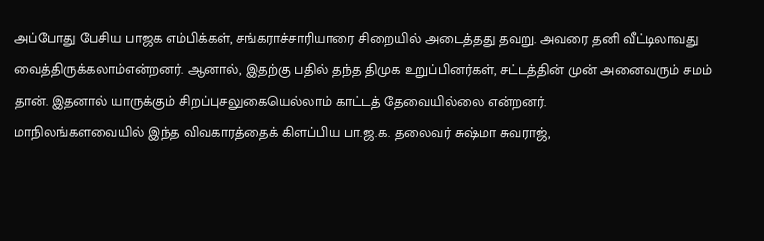அப்போது பேசிய பாஜக எம்பிக்கள், சங்கராச்சாரியாரை சிறையில் அடைத்தது தவறு. அவரை தனி வீட்டிலாவது வைத்திருக்கலாம்என்றனர். ஆனால், இதற்கு பதில் தந்த திமுக உறுப்பினர்கள், சட்டத்தின் முன் அனைவரும் சமம் தான். இதனால் யாருக்கும் சிறப்புசலுகையெல்லாம் காட்டத் தேவையில்லை என்றனர்.
மாநிலங்களவையில் இந்த விவகாரத்தைக் கிளப்பிய பா.ஜ.க. தலைவர் சுஷ்மா சுவராஜ்,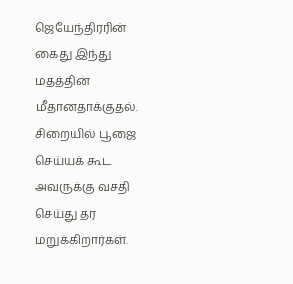ஜெயேந்திரரின் கைது இந்து மதத்தின் மீதானதாக்குதல்.
சிறையில் பூஜை செய்யக் கூட அவருக்கு வசதி செய்து தர மறுக்கிறார்கள்.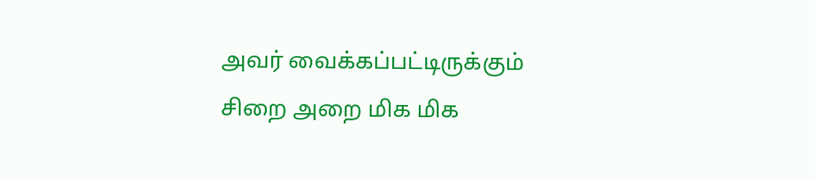அவர் வைக்கப்பட்டிருக்கும் சிறை அறை மிக மிக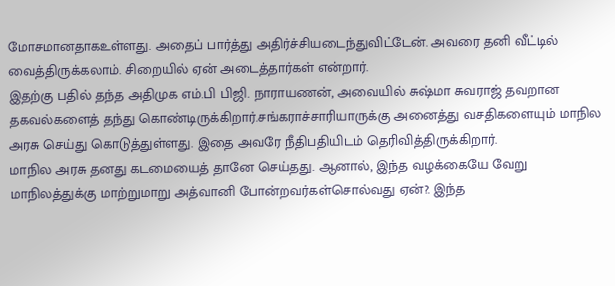மோசமானதாகஉள்ளது. அதைப் பார்த்து அதிர்ச்சியடைந்துவிட்டேன். அவரை தனி வீட்டில் வைத்திருக்கலாம். சிறையில் ஏன் அடைத்தார்கள் என்றார்.
இதற்கு பதில் தந்த அதிமுக எம்.பி பிஜி. நாராயணன், அவையில் சுஷ்மா சுவராஜ் தவறான தகவல்களைத் தந்து கொண்டிருக்கிறார்.சங்கராச்சாரியாருக்கு அனைத்து வசதிகளையும் மாநில அரசு செய்து கொடுத்துள்ளது. இதை அவரே நீதிபதியிடம் தெரிவித்திருக்கிறார்.
மாநில அரசு தனது கடமையைத் தானே செய்தது. ஆனால், இந்த வழக்கையே வேறு மாநிலத்துக்கு மாற்றுமாறு அத்வானி போன்றவர்கள்சொல்வது ஏன்?. இந்த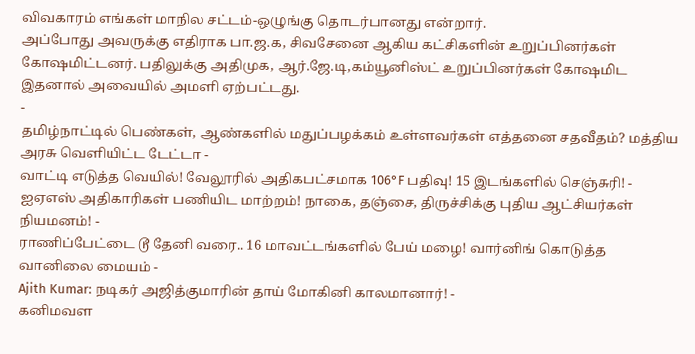விவகாரம் எங்கள் மாநில சட்டம்-ஒழுங்கு தொடர்பானது என்றார்.
அப்போது அவருக்கு எதிராக பா.ஜ.க, சிவசேனை ஆகிய கட்சிகளின் உறுப்பினர்கள் கோஷமிட்டனர். பதிலுக்கு அதிமுக, ஆர்.ஜே.டி,கம்யூனிஸ்ட் உறுப்பினர்கள் கோஷமிட இதனால் அவையில் அமளி ஏற்பட்டது.
-
தமிழ்நாட்டில் பெண்கள், ஆண்களில் மதுப்பழக்கம் உள்ளவர்கள் எத்தனை சதவீதம்? மத்திய அரசு வெளியிட்ட டேட்டா -
வாட்டி எடுத்த வெயில்! வேலூரில் அதிகபட்சமாக 106°F பதிவு! 15 இடங்களில் செஞ்சுரி! -
ஐஏஎஸ் அதிகாரிகள் பணியிட மாற்றம்! நாகை, தஞ்சை, திருச்சிக்கு புதிய ஆட்சியர்கள் நியமனம்! -
ராணிப்பேட்டை டூ தேனி வரை.. 16 மாவட்டங்களில் பேய் மழை! வார்னிங் கொடுத்த வானிலை மையம் -
Ajith Kumar: நடிகர் அஜித்குமாரின் தாய் மோகினி காலமானார்! -
கனிமவள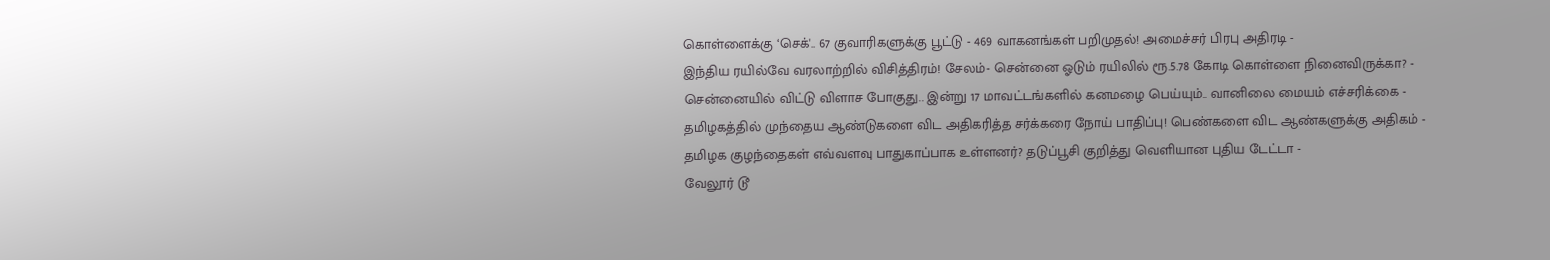கொள்ளைக்கு ‘செக்'.. 67 குவாரிகளுக்கு பூட்டு - 469 வாகனங்கள் பறிமுதல்! அமைச்சர் பிரபு அதிரடி -
இந்திய ரயில்வே வரலாற்றில் விசித்திரம்! சேலம்- சென்னை ஓடும் ரயிலில் ரூ.5.78 கோடி கொள்ளை நினைவிருக்கா? -
சென்னையில் விட்டு விளாச போகுது.. இன்று 17 மாவட்டங்களில் கனமழை பெய்யும்.. வானிலை மையம் எச்சரிக்கை -
தமிழகத்தில் முந்தைய ஆண்டுகளை விட அதிகரித்த சர்க்கரை நோய் பாதிப்பு! பெண்களை விட ஆண்களுக்கு அதிகம் -
தமிழக குழந்தைகள் எவ்வளவு பாதுகாப்பாக உள்ளனர்? தடுப்பூசி குறித்து வெளியான புதிய டேட்டா -
வேலூர் டூ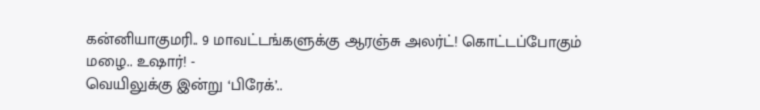கன்னியாகுமரி.. 9 மாவட்டங்களுக்கு ஆரஞ்சு அலர்ட்! கொட்டப்போகும் மழை.. உஷார்! -
வெயிலுக்கு இன்று ‘பிரேக்’..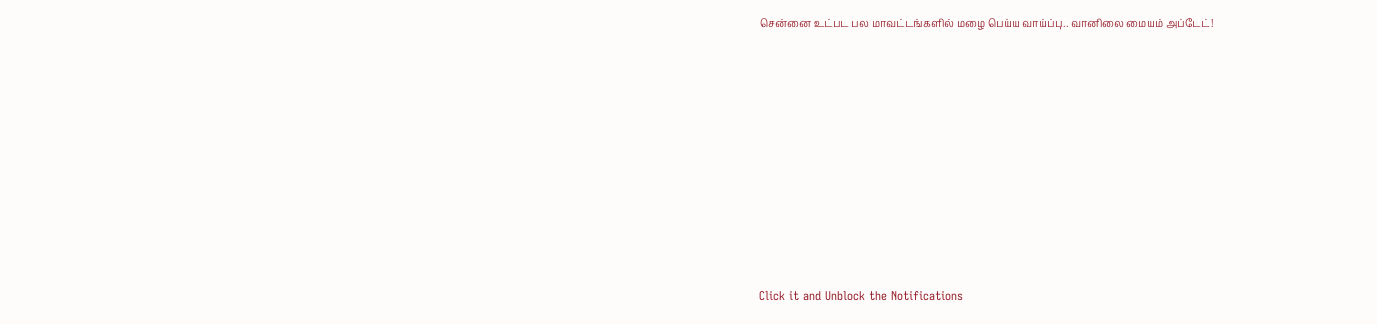சென்னை உட்பட பல மாவட்டங்களில் மழை பெய்ய வாய்ப்பு.. வானிலை மையம் அப்டேட்!












Click it and Unblock the Notifications